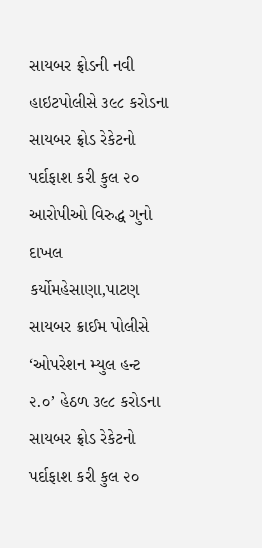સાયબર ફ્રોડની નવી હાઇટપોલીસે ૩૯૮ કરોડના સાયબર ફ્રોડ રેકેટનો પર્દાફાશ કરી કુલ ૨૦ આરોપીઓ વિરુદ્ધ ગુનો દાખલ કર્યોમહેસાણા,પાટણ સાયબર ક્રાઈમ પોલીસે ‘ઓપરેશન મ્યુલ હન્ટ ૨.૦’ હેઠળ ૩૯૮ કરોડના સાયબર ફ્રોડ રેકેટનો પર્દાફાશ કરી કુલ ૨૦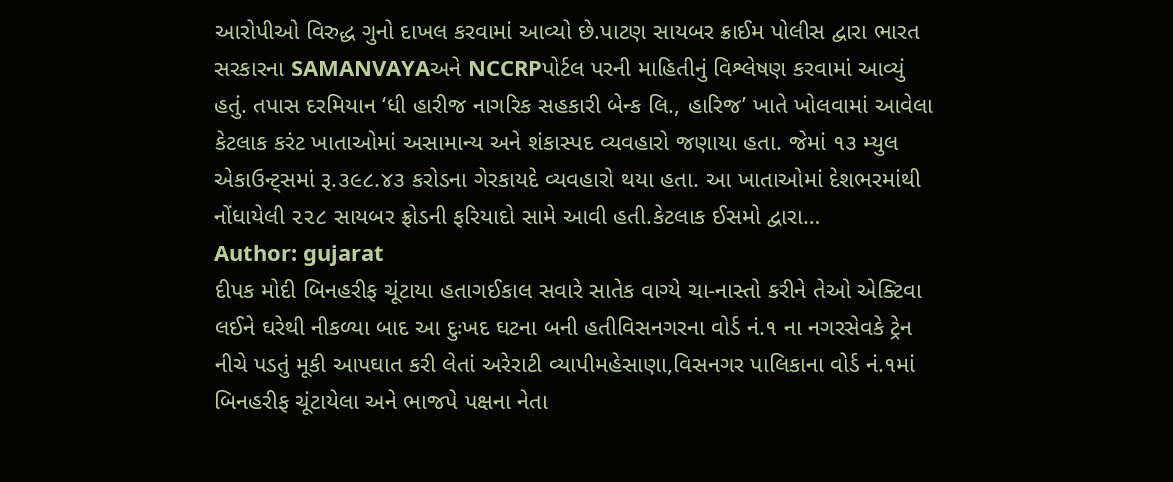આરોપીઓ વિરુદ્ધ ગુનો દાખલ કરવામાં આવ્યો છે.પાટણ સાયબર ક્રાઈમ પોલીસ દ્વારા ભારત સરકારના SAMANVAYAઅને NCCRPપોર્ટલ પરની માહિતીનું વિશ્લેષણ કરવામાં આવ્યું હતું. તપાસ દરમિયાન ‘ધી હારીજ નાગરિક સહકારી બેન્ક લિ., હારિજ’ ખાતે ખોલવામાં આવેલા કેટલાક કરંટ ખાતાઓમાં અસામાન્ય અને શંકાસ્પદ વ્યવહારો જણાયા હતા. જેમાં ૧૩ મ્યુલ એકાઉન્ટ્સમાં રૂ.૩૯૮.૪૩ કરોડના ગેરકાયદે વ્યવહારો થયા હતા. આ ખાતાઓમાં દેશભરમાંથી નોંધાયેલી ૨૨૮ સાયબર ફ્રોડની ફરિયાદો સામે આવી હતી.કેટલાક ઈસમો દ્વારા…
Author: gujarat
દીપક મોદી બિનહરીફ ચૂંટાયા હતાગઈકાલ સવારે સાતેક વાગ્યે ચા-નાસ્તો કરીને તેઓ એક્ટિવા લઈને ઘરેથી નીકળ્યા બાદ આ દુઃખદ ઘટના બની હતીવિસનગરના વોર્ડ નં.૧ ના નગરસેવકે ટ્રેન નીચે પડતું મૂકી આપઘાત કરી લેતાં અરેરાટી વ્યાપીમહેસાણા,વિસનગર પાલિકાના વોર્ડ નં.૧માં બિનહરીફ ચૂંટાયેલા અને ભાજપે પક્ષના નેતા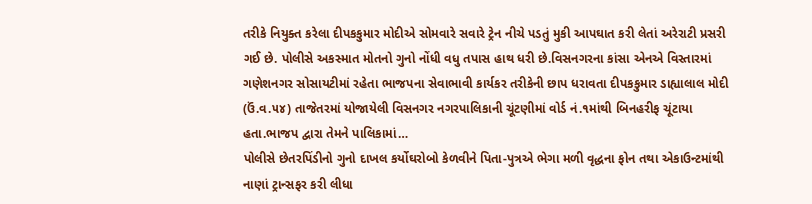તરીકે નિયુક્ત કરેલા દીપકકુમાર મોદીએ સોમવારે સવારે ટ્રેન નીચે પડતું મુકી આપઘાત કરી લેતાં અરેરાટી પ્રસરી ગઈ છે. પોલીસે અકસ્માત મોતનો ગુનો નોંધી વધુ તપાસ હાથ ધરી છે.વિસનગરના કાંસા એનએ વિસ્તારમાં ગણેશનગર સોસાયટીમાં રહેતા ભાજપના સેવાભાવી કાર્યકર તરીકેની છાપ ધરાવતા દીપકકુમાર ડાહ્યાલાલ મોદી (ઉં.વ.૫૪) તાજેતરમાં યોજાયેલી વિસનગર નગરપાલિકાની ચૂંટણીમાં વોર્ડ નં.૧માંથી બિનહરીફ ચૂંટાયા હતા.ભાજપ દ્વારા તેમને પાલિકામાં…
પોલીસે છેતરપિંડીનો ગુનો દાખલ કર્યોઘરોબો કેળવીને પિતા-પુત્રએ ભેગા મળી વૃદ્ધના ફોન તથા એકાઉન્ટમાંથી નાણાં ટ્રાન્સફર કરી લીધા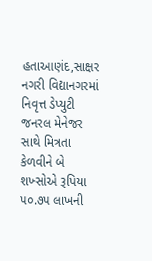હતાઆણંદ,સાક્ષર નગરી વિદ્યાનગરમાં નિવૃત્ત ડેપ્યુટી જનરલ મેનેજર સાથે મિત્રતા કેળવીને બે શખ્સોએ રૂપિયા ૫૦.૭૫ લાખની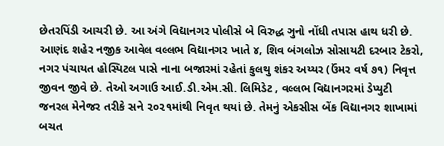છેતરપિંડી આચરી છે. આ અંગે વિદ્યાનગર પોલીસે બે વિરુદ્ધ ઞુનો નોંધી તપાસ હાથ ધરી છે. આણંદ શહેર નજીક આવેલ વલ્લભ વિદ્યાનગર ખાતે ૪, શિવ બંગલોઝ સોસાયટી દરબાર ટેકરો, નગર પંચાયત હોસ્પિટલ પાસે નાના બજારમાં રહેતાં કુલથુ શંકર અય્યર (ઉંમર વર્ષ ૭૧) નિવૃત્ત જીવન જીવે છે. તેઓ અગાઉ આઈ.ડી.એમ.સી. લિમિડેટ , વલ્લભ વિદ્યાનગરમાં ડેપ્યુટી જનરલ મેનેજર તરીકે સને ૨૦૨૧માંથી નિવૃત થયાં છે. તેમનું એકસીસ બેંક વિદ્યાનગર શાખામાં બચત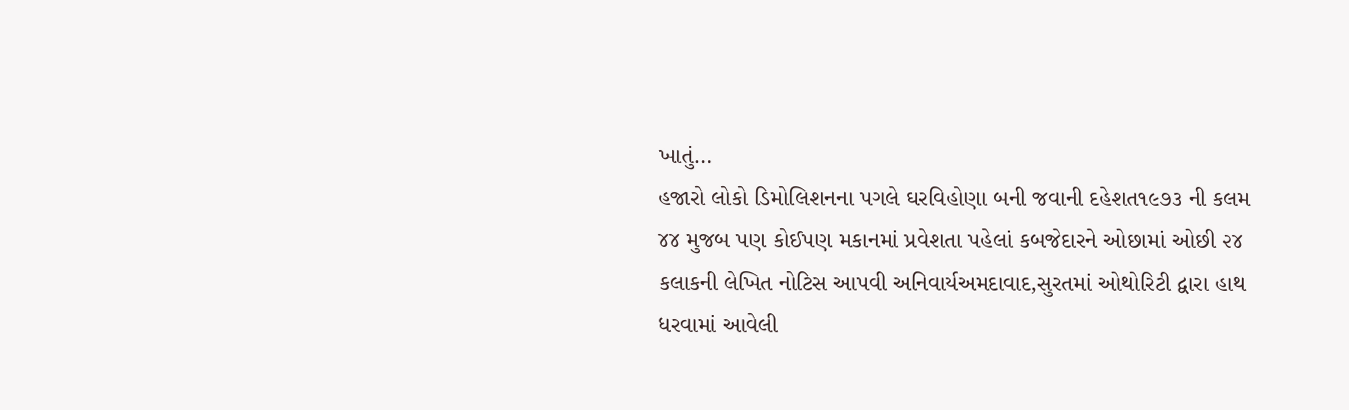ખાતું…
હજારો લોકો ડિમોલિશનના પગલે ઘરવિહોણા બની જવાની દહેશત૧૯૭૩ ની કલમ ૪૪ મુજબ પણ કોઈપણ મકાનમાં પ્રવેશતા પહેલાં કબજેદારને ઓછામાં ઓછી ૨૪ કલાકની લેખિત નોટિસ આપવી અનિવાર્યઅમદાવાદ,સુરતમાં ઓથોરિટી દ્વારા હાથ ધરવામાં આવેલી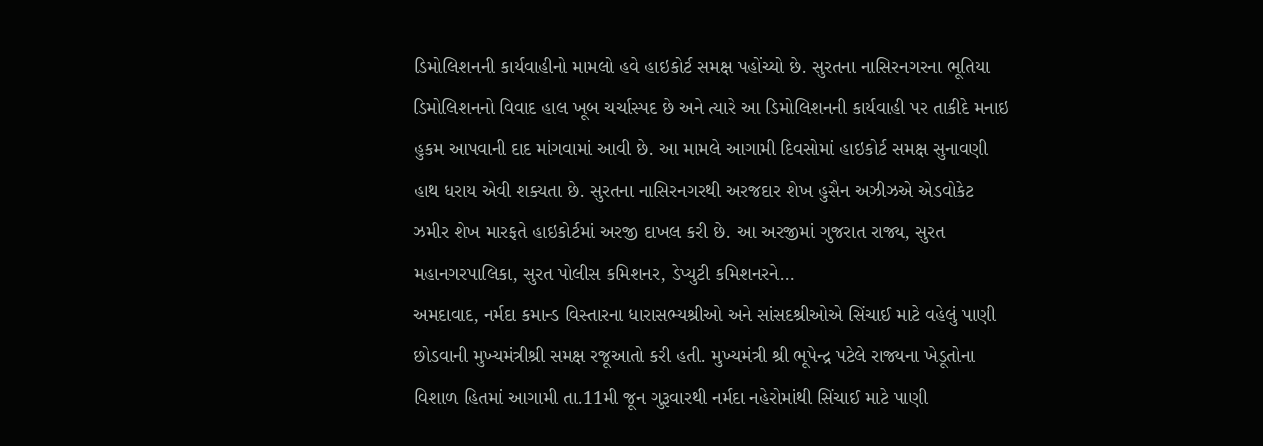ડિમોલિશનની કાર્યવાહીનો મામલો હવે હાઇકોર્ટ સમક્ષ પહોંચ્યો છે. સુરતના નાસિરનગરના ભૂતિયા ડિમોલિશનનો વિવાદ હાલ ખૂબ ચર્ચાસ્પદ છે અને ત્યારે આ ડિમોલિશનની કાર્યવાહી પર તાકીદે મનાઇ હુકમ આપવાની દાદ માંગવામાં આવી છે. આ મામલે આગામી દિવસોમાં હાઇકોર્ટ સમક્ષ સુનાવણી હાથ ધરાય એવી શક્યતા છે. સુરતના નાસિરનગરથી અરજદાર શેખ હુસૈન અઝીઝએ એડવોકેટ ઝમીર શેખ મારફતે હાઇકોર્ટમાં અરજી દાખલ કરી છે. આ અરજીમાં ગુજરાત રાજ્ય, સુરત મહાનગરપાલિકા, સુરત પોલીસ કમિશનર, ડેપ્યુટી કમિશનરને…
અમદાવાદ, નર્મદા કમાન્ડ વિસ્તારના ધારાસભ્યશ્રીઓ અને સાંસદશ્રીઓએ સિંચાઈ માટે વહેલું પાણી છોડવાની મુખ્યમંત્રીશ્રી સમક્ષ રજૂઆતો કરી હતી. મુખ્યમંત્રી શ્રી ભૂપેન્દ્ર પટેલે રાજ્યના ખેડૂતોના વિશાળ હિતમાં આગામી તા.11મી જૂન ગુરૂવારથી નર્મદા નહેરોમાંથી સિંચાઈ માટે પાણી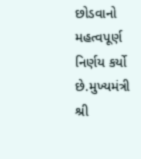છોડવાનો મહત્વપૂર્ણ નિર્ણય કર્યો છે.મુખ્યમંત્રી શ્રી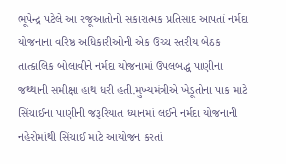ભૂપેન્દ્ર પટેલે આ રજૂઆતોનો સકારાત્મક પ્રતિસાદ આપતાં નર્મદા યોજનાના વરિષ્ઠ અધિકારીઓની એક ઉચ્ચ સ્તરીય બેઠક તાત્કાલિક બોલાવીને નર્મદા યોજનામાં ઉપલબદ્ધ પાણીના જથ્થાની સમીક્ષા હાથ ધરી હતી.મુખ્યમંત્રીએ ખેડૂતોના પાક માટે સિંચાઈના પાણીની જરૂરિયાત ધ્યાનમાં લઈને નર્મદા યોજનાની નહેરોમાંથી સિંચાઈ માટે આયોજન કરતાં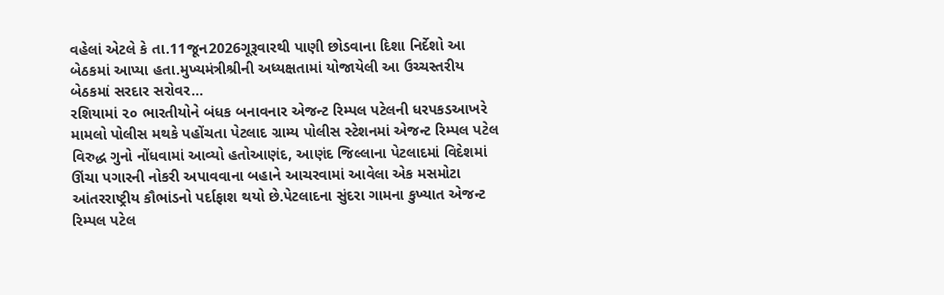વહેલાં એટલે કે તા.11જૂન2026ગૂરૂવારથી પાણી છોડવાના દિશા નિર્દેશો આ બેઠકમાં આપ્યા હતા.મુખ્યમંત્રીશ્રીની અધ્યક્ષતામાં યોજાયેલી આ ઉચ્ચસ્તરીય બેઠકમાં સરદાર સરોવર…
રશિયામાં ૨૦ ભારતીયોને બંધક બનાવનાર એજન્ટ રિમ્પલ પટેલની ધરપકડઆખરે મામલો પોલીસ મથકે પહોંચતા પેટલાદ ગ્રામ્ય પોલીસ સ્ટેશનમાં એજન્ટ રિમ્પલ પટેલ વિરુદ્ધ ગુનો નોંધવામાં આવ્યો હતોઆણંદ, આણંદ જિલ્લાના પેટલાદમાં વિદેશમાં ઊંચા પગારની નોકરી અપાવવાના બહાને આચરવામાં આવેલા એક મસમોટા આંતરરાષ્ટ્રીય કૌભાંડનો પર્દાફાશ થયો છે.પેટલાદના સુંદરા ગામના કુખ્યાત એજન્ટ રિમ્પલ પટેલ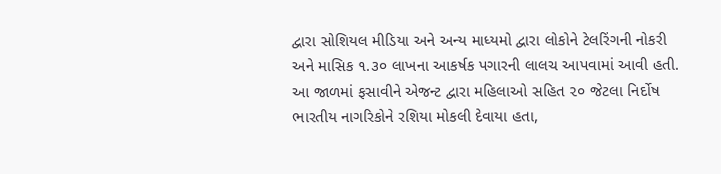દ્વારા સોશિયલ મીડિયા અને અન્ય માધ્યમો દ્વારા લોકોને ટેલરિંગની નોકરી અને માસિક ૧.૩૦ લાખના આકર્ષક પગારની લાલચ આપવામાં આવી હતી. આ જાળમાં ફસાવીને એજન્ટ દ્વારા મહિલાઓ સહિત ૨૦ જેટલા નિર્દોષ ભારતીય નાગરિકોને રશિયા મોકલી દેવાયા હતા,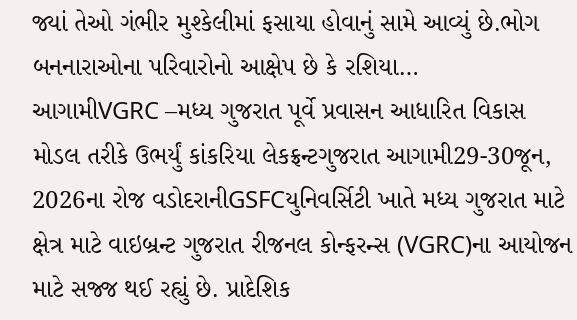જ્યાં તેઓ ગંભીર મુશ્કેલીમાં ફસાયા હોવાનું સામે આવ્યું છે.ભોગ બનનારાઓના પરિવારોનો આક્ષેપ છે કે રશિયા…
આગામીVGRC –મધ્ય ગુજરાત પૂર્વે પ્રવાસન આધારિત વિકાસ મોડલ તરીકે ઉભર્યું કાંકરિયા લેકફ્રન્ટગુજરાત આગામી29-30જૂન, 2026ના રોજ વડોદરાનીGSFCયુનિવર્સિટી ખાતે મધ્ય ગુજરાત માટે ક્ષેત્ર માટે વાઇબ્રન્ટ ગુજરાત રીજનલ કોન્ફરન્સ (VGRC)ના આયોજન માટે સજ્જ થઈ રહ્યું છે. પ્રાદેશિક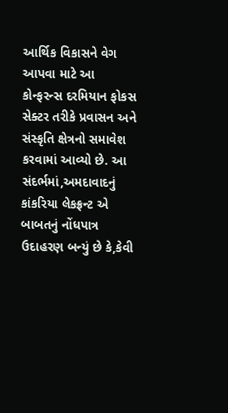આર્થિક વિકાસને વેગ આપવા માટે આ કોન્ફરન્સ દરમિયાન ફોકસ સેક્ટર તરીકે પ્રવાસન અને સંસ્કૃતિ ક્ષેત્રનો સમાવેશ કરવામાં આવ્યો છે. આ સંદર્ભમાં,અમદાવાદનું કાંકરિયા લેકફ્રન્ટ એ બાબતનું નોંધપાત્ર ઉદાહરણ બન્યું છે કે,કેવી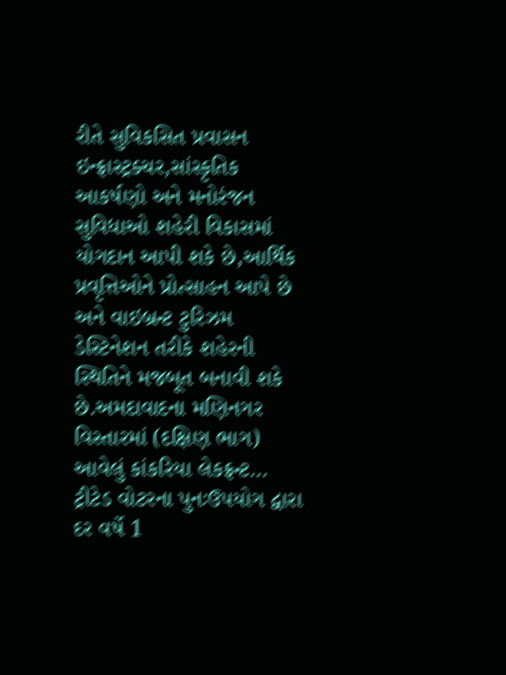રીતે સુવિકસિત પ્રવાસન ઇન્ફ્રાસ્ટ્રક્ચર,સાંસ્કૃતિક આકર્ષણો અને મનોરંજન સુવિધાઓ શહેરી વિકાસમાં યોગદાન આપી શકે છે,આર્થિક પ્રવૃત્તિઓને પ્રોત્સાહન આપે છે અને વાઇબ્રન્ટ ટુરિઝમ ડેસ્ટિનેશન તરીકે શહેરની સ્થિતિને મજબૂત બનાવી શકે છે.અમદાવાદના મણિનગર વિસ્તારમાં (દક્ષિણ ભાગ) આવેલું કાંકરિયા લેકફ્રન્ટ…
ટ્રીટેડ વોટરના પુનઃઉપયોગ દ્વારા દર વર્ષે 1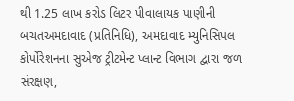થી 1.25 લાખ કરોડ લિટર પીવાલાયક પાણીની બચતઅમદાવાદ (પ્રતિનિધિ), અમદાવાદ મ્યુનિસિપલ કોર્પોરેશનના સુએજ ટ્રીટમેન્ટ પ્લાન્ટ વિભાગ દ્વારા જળ સંરક્ષણ,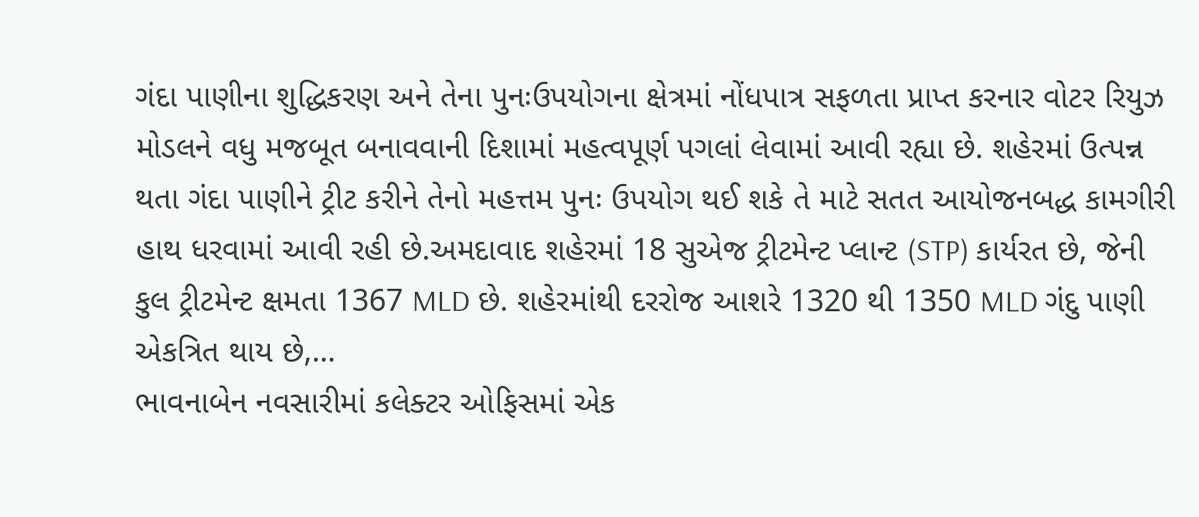ગંદા પાણીના શુદ્ધિકરણ અને તેના પુનઃઉપયોગના ક્ષેત્રમાં નોંધપાત્ર સફળતા પ્રાપ્ત કરનાર વોટર રિયુઝ મોડલને વધુ મજબૂત બનાવવાની દિશામાં મહત્વપૂર્ણ પગલાં લેવામાં આવી રહ્યા છે. શહેરમાં ઉત્પન્ન થતા ગંદા પાણીને ટ્રીટ કરીને તેનો મહત્તમ પુનઃ ઉપયોગ થઈ શકે તે માટે સતત આયોજનબદ્ધ કામગીરી હાથ ધરવામાં આવી રહી છે.અમદાવાદ શહેરમાં 18 સુએજ ટ્રીટમેન્ટ પ્લાન્ટ (STP) કાર્યરત છે, જેની કુલ ટ્રીટમેન્ટ ક્ષમતા 1367 MLD છે. શહેરમાંથી દરરોજ આશરે 1320 થી 1350 MLD ગંદુ પાણી એકત્રિત થાય છે,…
ભાવનાબેન નવસારીમાં કલેક્ટર ઓફિસમાં એક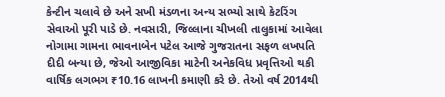કેન્ટીન ચલાવે છે અને સખી મંડળના અન્ય સભ્યો સાથે કેટરિંગ સેવાઓ પૂરી પાડે છે. નવસારી, જિલ્લાના ચીખલી તાલુકામાં આવેલા નોગામા ગામના ભાવનાબેન પટેલ આજે ગુજરાતના સફળ લખપતિ દીદી બન્યા છે, જેઓ આજીવિકા માટેની અનેકવિધ પ્રવૃત્તિઓ થકી વાર્ષિક લગભગ ₹10.16 લાખની કમાણી કરે છે. તેઓ વર્ષ 2014થી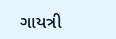ગાયત્રી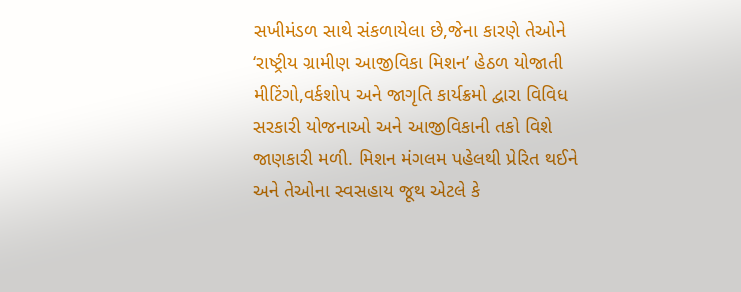સખીમંડળ સાથે સંકળાયેલા છે,જેના કારણે તેઓને ‘રાષ્ટ્રીય ગ્રામીણ આજીવિકા મિશન’ હેઠળ યોજાતી મીટિંગો,વર્કશોપ અને જાગૃતિ કાર્યક્રમો દ્વારા વિવિધ સરકારી યોજનાઓ અને આજીવિકાની તકો વિશે જાણકારી મળી. મિશન મંગલમ પહેલથી પ્રેરિત થઈને અને તેઓના સ્વસહાય જૂથ એટલે કે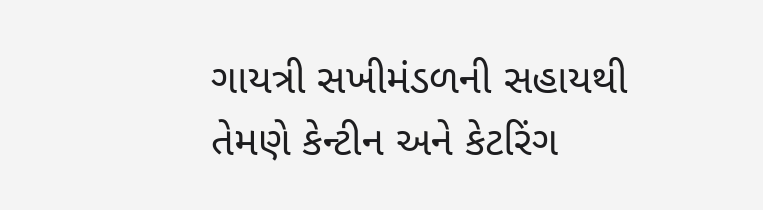ગાયત્રી સખીમંડળની સહાયથી તેમણે કેન્ટીન અને કેટરિંગ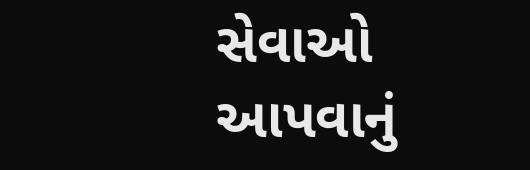સેવાઓ આપવાનું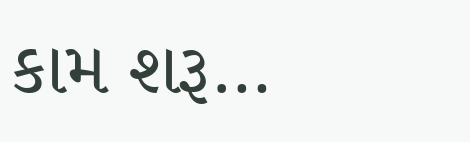કામ શરૂ…